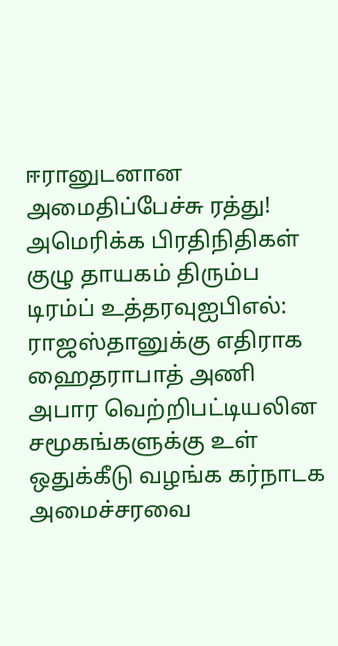ஈரானுடனான அமைதிப்பேச்சு ரத்து! அமெரிக்க பிரதிநிதிகள் குழு தாயகம் திரும்ப டிரம்ப் உத்தரவுஐபிஎல்: ராஜஸ்தானுக்கு எதிராக ஹைதராபாத் அணி அபார வெற்றிபட்டியலின சமூகங்களுக்கு உள் ஒதுக்கீடு வழங்க கர்நாடக அமைச்சரவை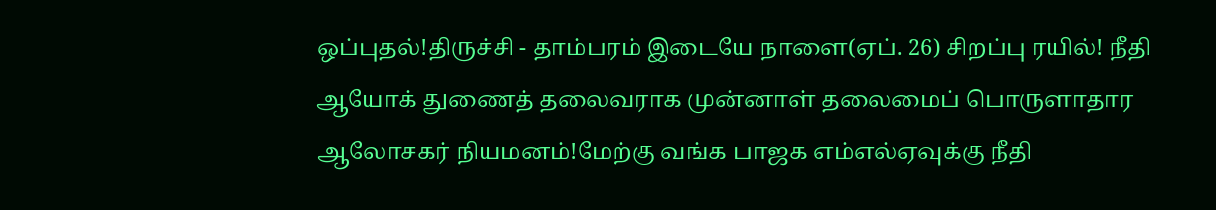ஒப்புதல்!திருச்சி - தாம்பரம் இடையே நாளை(ஏப். 26) சிறப்பு ரயில்! நீதி ஆயோக் துணைத் தலைவராக முன்னாள் தலைமைப் பொருளாதார ஆலோசகர் நியமனம்!மேற்கு வங்க பாஜக எம்எல்ஏவுக்கு நீதி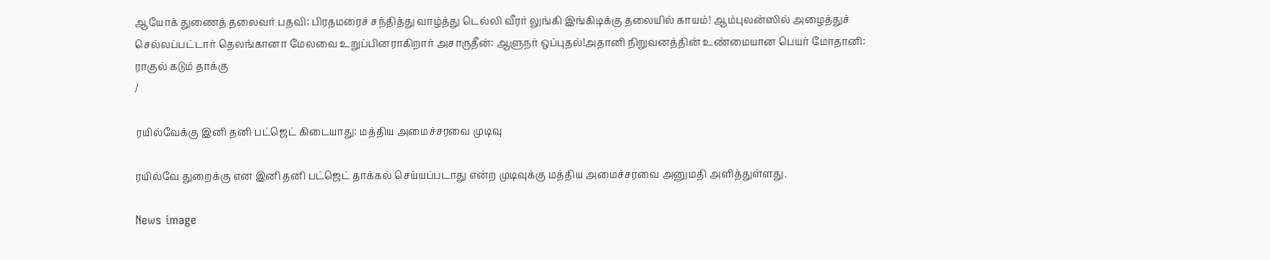ஆயோக் துணைத் தலைவர் பதவி: பிரதமரைச் சந்தித்து வாழ்த்து டெல்லி வீரர் லுங்கி இங்கிடிக்கு தலையில் காயம்! ஆம்புலன்ஸில் அழைத்துச் செல்லப்பட்டார் தெலங்கானா மேலவை உறுப்பினராகிறார் அசாருதீன்: ஆளுநர் ஒப்புதல்!அதானி நிறுவனத்தின் உண்மையான பெயர் மோதானி: ராகுல் கடும் தாக்கு
/

ரயில்வேக்கு இனி தனி பட்ஜெட் கிடையாது: மத்திய அமைச்சரவை முடிவு

ரயில்வே துறைக்கு என இனி தனி பட்ஜெட் தாக்கல் செய்யப்படாது என்ற முடிவுக்கு மத்திய அமைச்சரவை அனுமதி அளித்துள்ளது.

News image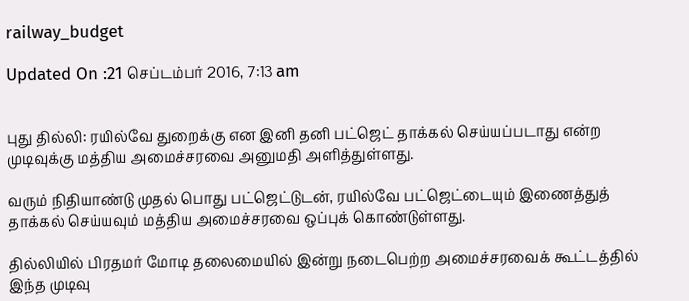railway_budget

Updated On :21 செப்டம்பர் 2016, 7:13 am


புது தில்லி: ரயில்வே துறைக்கு என இனி தனி பட்ஜெட் தாக்கல் செய்யப்படாது என்ற முடிவுக்கு மத்திய அமைச்சரவை அனுமதி அளித்துள்ளது.

வரும் நிதியாண்டு முதல் பொது பட்ஜெட்டுடன், ரயில்வே பட்ஜெட்டையும் இணைத்துத் தாக்கல் செய்யவும் மத்திய அமைச்சரவை ஒப்புக் கொண்டுள்ளது.

தில்லியில் பிரதமர் மோடி தலைமையில் இன்று நடைபெற்ற அமைச்சரவைக் கூட்டத்தில் இந்த முடிவு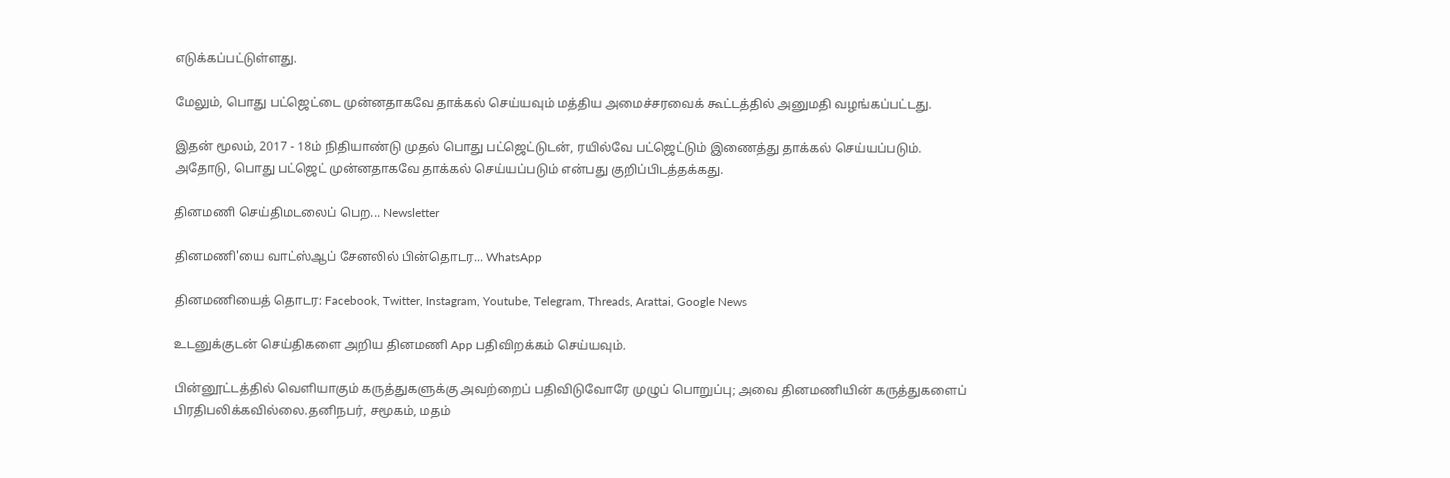எடுக்கப்பட்டுள்ளது.

மேலும், பொது பட்ஜெட்டை முன்னதாகவே தாக்கல் செய்யவும் மத்திய அமைச்சரவைக் கூட்டத்தில் அனுமதி வழங்கப்பட்டது.

இதன் மூலம், 2017 - 18ம் நிதியாண்டு முதல் பொது பட்ஜெட்டுடன், ரயில்வே பட்ஜெட்டும் இணைத்து தாக்கல் செய்யப்படும். அதோடு, பொது பட்ஜெட் முன்னதாகவே தாக்கல் செய்யப்படும் என்பது குறிப்பிடத்தக்கது.

தினமணி செய்திமடலைப் பெற... Newsletter

தினமணி'யை வாட்ஸ்ஆப் சேனலில் பின்தொடர... WhatsApp

தினமணியைத் தொடர: Facebook, Twitter, Instagram, Youtube, Telegram, Threads, Arattai, Google News

உடனுக்குடன் செய்திகளை அறிய தினமணி App பதிவிறக்கம் செய்யவும்.

பின்னூட்டத்தில் வெளியாகும் கருத்துகளுக்கு அவற்றைப் பதிவிடுவோரே முழுப் பொறுப்பு; அவை தினமணியின் கருத்துகளைப் பிரதிபலிக்கவில்லை.தனிநபர், சமூகம், மதம்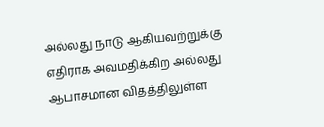அல்லது நாடு ஆகியவற்றுக்கு எதிராக அவமதிக்கிற அல்லது ஆபாசமான விதத்திலுள்ள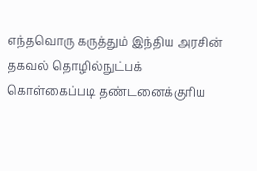எந்தவொரு கருத்தும் இந்திய அரசின் தகவல் தொழில்நுட்பக் கொள்கைப்படி தண்டனைக்குரிய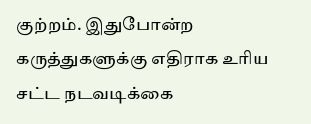குற்றம். இதுபோன்ற கருத்துகளுக்கு எதிராக உரிய சட்ட நடவடிக்கை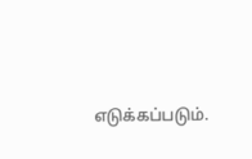எடுக்கப்படும்.